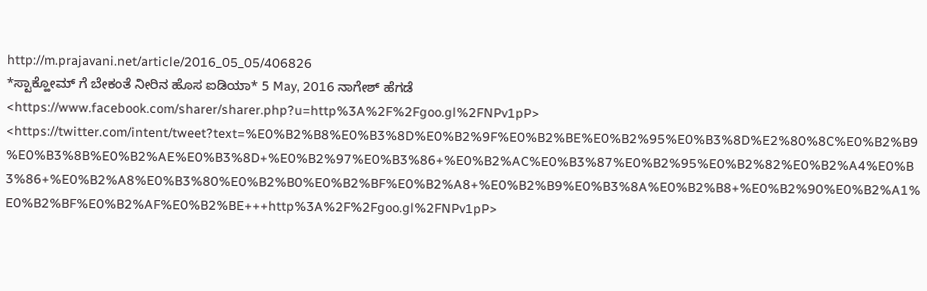http://m.prajavani.net/article/2016_05_05/406826
*ಸ್ಟಾಕ್ಹೋಮ್ ಗೆ ಬೇಕಂತೆ ನೀರಿನ ಹೊಸ ಐಡಿಯಾ* 5 May, 2016 ನಾಗೇಶ್ ಹೆಗಡೆ <https://www.facebook.com/sharer/sharer.php?u=http%3A%2F%2Fgoo.gl%2FNPv1pP> <https://twitter.com/intent/tweet?text=%E0%B2%B8%E0%B3%8D%E0%B2%9F%E0%B2%BE%E0%B2%95%E0%B3%8D%E2%80%8C%E0%B2%B9%E0%B3%8B%E0%B2%AE%E0%B3%8D+%E0%B2%97%E0%B3%86+%E0%B2%AC%E0%B3%87%E0%B2%95%E0%B2%82%E0%B2%A4%E0%B3%86+%E0%B2%A8%E0%B3%80%E0%B2%B0%E0%B2%BF%E0%B2%A8+%E0%B2%B9%E0%B3%8A%E0%B2%B8+%E0%B2%90%E0%B2%A1%E0%B2%BF%E0%B2%AF%E0%B2%BE+++http%3A%2F%2Fgoo.gl%2FNPv1pP>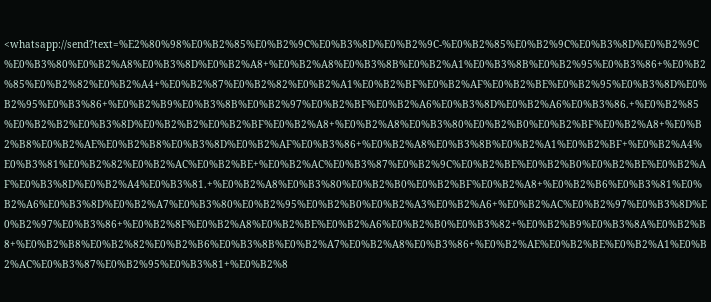<whatsapp://send?text=%E2%80%98%E0%B2%85%E0%B2%9C%E0%B3%8D%E0%B2%9C-%E0%B2%85%E0%B2%9C%E0%B3%8D%E0%B2%9C%E0%B3%80%E0%B2%A8%E0%B3%8D%E0%B2%A8+%E0%B2%A8%E0%B3%8B%E0%B2%A1%E0%B3%8B%E0%B2%95%E0%B3%86+%E0%B2%85%E0%B2%82%E0%B2%A4+%E0%B2%87%E0%B2%82%E0%B2%A1%E0%B2%BF%E0%B2%AF%E0%B2%BE%E0%B2%95%E0%B3%8D%E0%B2%95%E0%B3%86+%E0%B2%B9%E0%B3%8B%E0%B2%97%E0%B2%BF%E0%B2%A6%E0%B3%8D%E0%B2%A6%E0%B3%86.+%E0%B2%85%E0%B2%B2%E0%B3%8D%E0%B2%B2%E0%B2%BF%E0%B2%A8+%E0%B2%A8%E0%B3%80%E0%B2%B0%E0%B2%BF%E0%B2%A8+%E0%B2%B8%E0%B2%AE%E0%B2%B8%E0%B3%8D%E0%B2%AF%E0%B3%86+%E0%B2%A8%E0%B3%8B%E0%B2%A1%E0%B2%BF+%E0%B2%A4%E0%B3%81%E0%B2%82%E0%B2%AC%E0%B2%BE+%E0%B2%AC%E0%B3%87%E0%B2%9C%E0%B2%BE%E0%B2%B0%E0%B2%BE%E0%B2%AF%E0%B3%8D%E0%B2%A4%E0%B3%81.+%E0%B2%A8%E0%B3%80%E0%B2%B0%E0%B2%BF%E0%B2%A8+%E0%B2%B6%E0%B3%81%E0%B2%A6%E0%B3%8D%E0%B2%A7%E0%B3%80%E0%B2%95%E0%B2%B0%E0%B2%A3%E0%B2%A6+%E0%B2%AC%E0%B2%97%E0%B3%8D%E0%B2%97%E0%B3%86+%E0%B2%8F%E0%B2%A8%E0%B2%BE%E0%B2%A6%E0%B2%B0%E0%B3%82+%E0%B2%B9%E0%B3%8A%E0%B2%B8+%E0%B2%B8%E0%B2%82%E0%B2%B6%E0%B3%8B%E0%B2%A7%E0%B2%A8%E0%B3%86+%E0%B2%AE%E0%B2%BE%E0%B2%A1%E0%B2%AC%E0%B3%87%E0%B2%95%E0%B3%81+%E0%B2%8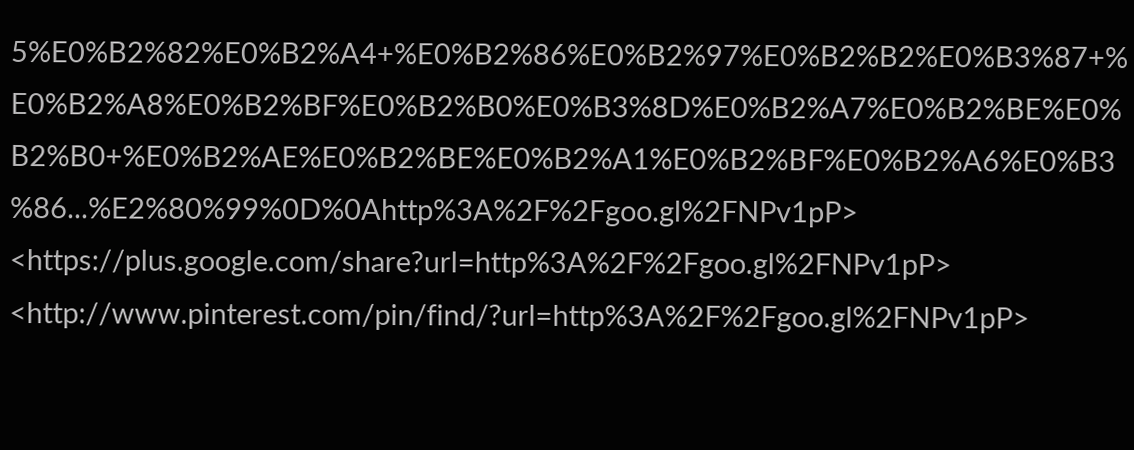5%E0%B2%82%E0%B2%A4+%E0%B2%86%E0%B2%97%E0%B2%B2%E0%B3%87+%E0%B2%A8%E0%B2%BF%E0%B2%B0%E0%B3%8D%E0%B2%A7%E0%B2%BE%E0%B2%B0+%E0%B2%AE%E0%B2%BE%E0%B2%A1%E0%B2%BF%E0%B2%A6%E0%B3%86...%E2%80%99%0D%0Ahttp%3A%2F%2Fgoo.gl%2FNPv1pP> <https://plus.google.com/share?url=http%3A%2F%2Fgoo.gl%2FNPv1pP> <http://www.pinterest.com/pin/find/?url=http%3A%2F%2Fgoo.gl%2FNPv1pP>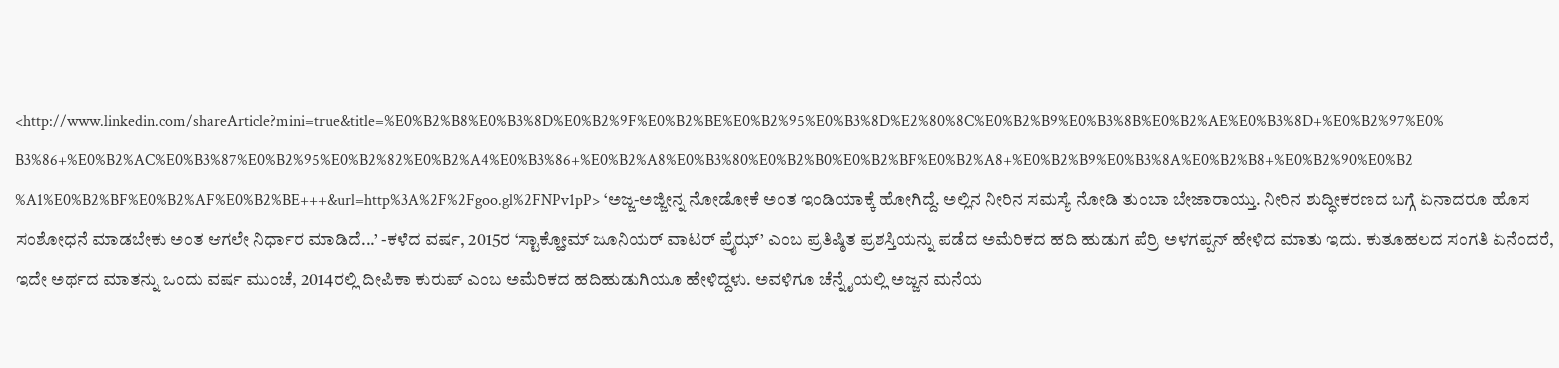<http://www.linkedin.com/shareArticle?mini=true&title=%E0%B2%B8%E0%B3%8D%E0%B2%9F%E0%B2%BE%E0%B2%95%E0%B3%8D%E2%80%8C%E0%B2%B9%E0%B3%8B%E0%B2%AE%E0%B3%8D+%E0%B2%97%E0%B3%86+%E0%B2%AC%E0%B3%87%E0%B2%95%E0%B2%82%E0%B2%A4%E0%B3%86+%E0%B2%A8%E0%B3%80%E0%B2%B0%E0%B2%BF%E0%B2%A8+%E0%B2%B9%E0%B3%8A%E0%B2%B8+%E0%B2%90%E0%B2%A1%E0%B2%BF%E0%B2%AF%E0%B2%BE+++&url=http%3A%2F%2Fgoo.gl%2FNPv1pP> ‘ಅಜ್ಜ-ಅಜ್ಜೀನ್ನ ನೋಡೋಕೆ ಅಂತ ಇಂಡಿಯಾಕ್ಕೆ ಹೋಗಿದ್ದೆ. ಅಲ್ಲಿನ ನೀರಿನ ಸಮಸ್ಯೆ ನೋಡಿ ತುಂಬಾ ಬೇಜಾರಾಯ್ತು. ನೀರಿನ ಶುದ್ಧೀಕರಣದ ಬಗ್ಗೆ ಏನಾದರೂ ಹೊಸ ಸಂಶೋಧನೆ ಮಾಡಬೇಕು ಅಂತ ಆಗಲೇ ನಿರ್ಧಾರ ಮಾಡಿದೆ...’ -ಕಳೆದ ವರ್ಷ, 2015ರ ‘ಸ್ಟಾಕ್ಹೋಮ್ ಜೂನಿಯರ್ ವಾಟರ್ ಪ್ರೈಝ್’ ಎಂಬ ಪ್ರತಿಷ್ಠಿತ ಪ್ರಶಸ್ತಿಯನ್ನು ಪಡೆದ ಅಮೆರಿಕದ ಹದಿ ಹುಡುಗ ಪೆರ್ರಿ ಅಳಗಪ್ಪನ್ ಹೇಳಿದ ಮಾತು ಇದು. ಕುತೂಹಲದ ಸಂಗತಿ ಏನೆಂದರೆ, ಇದೇ ಅರ್ಥದ ಮಾತನ್ನು ಒಂದು ವರ್ಷ ಮುಂಚೆ, 2014ರಲ್ಲಿ ದೀಪಿಕಾ ಕುರುಪ್ ಎಂಬ ಅಮೆರಿಕದ ಹದಿಹುಡುಗಿಯೂ ಹೇಳಿದ್ದಳು. ಅವಳಿಗೂ ಚೆನ್ನೈಯಲ್ಲಿ ಅಜ್ಜನ ಮನೆಯ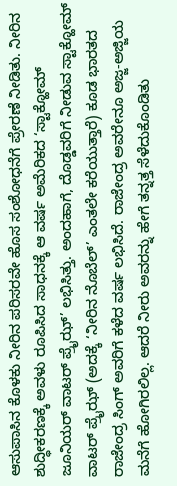ಆಸುಪಾಸಿನ ಕೊಳಕು ನೀರಿನ ಪರಿಸರವೇ ಹೊಸ ಸಂಶೋಧನೆಗೆ ಪ್ರೇರಣೆ ನೀಡಿತು. ನೀರಿನ ಶುದ್ಧೀಕರಣಕ್ಕೆ ಅವಳು ರೂಪಿಸಿದ ಸಾಧನಕ್ಕೆ ಆ ವರ್ಷ ಅಮೆರಿಕದ ‘ಸ್ಟಾಕ್ಹೋಮ್ ಜೂನಿಯರ್ ವಾಟರ್ ಪ್ರೈಝ್’ ಲಭಿಸಿತ್ತು. ಅಂದಹಾಗೆ, ದೊಡ್ಡವರಿಗೆ ನೀಡುವ ಸ್ಟಾಕ್ಹೋಮ್ ವಾಟರ್ ಪ್ರೈಝ್ (ಅದಕ್ಕೆ ‘ನೀರಿನ ನೊಬೆಲ್’ ಎಂತಲೇ ಕರೆಯುತ್ತಾರೆ) ಕೂಡ ಭಾರತದ ರಾಜೇಂದ್ರ ಸಿಂಗ್ ಅವರಿಗೆ ಕಳೆದ ವರ್ಷ ಲಭಿಸಿದೆ. ರಾಜೇಂದ್ರ ಅವರೇನೂ ಅಜ್ಜ-ಅಜ್ಜಿಯ ಮನೆಗೆ ಹೋಗಿರಲಿಲ್ಲ. ಆದರೆ ನೀರು ಅವರನ್ನು ಹೇಗೆ ತನ್ನತ್ತ ಸೆಳೆದುಕೊಂಡಿತು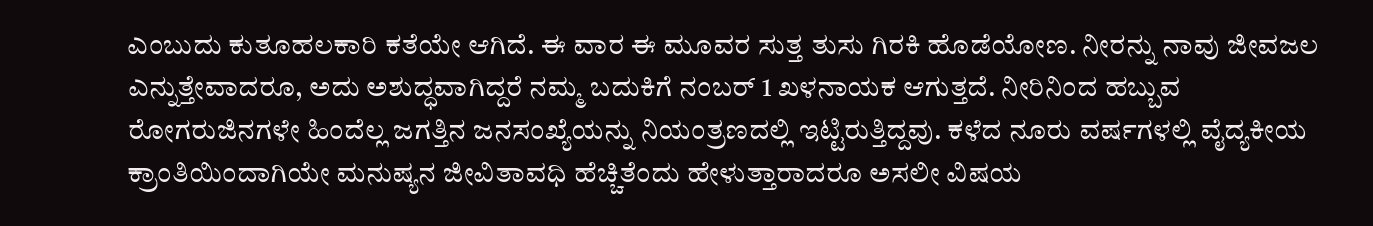ಎಂಬುದು ಕುತೂಹಲಕಾರಿ ಕತೆಯೇ ಆಗಿದೆ. ಈ ವಾರ ಈ ಮೂವರ ಸುತ್ತ ತುಸು ಗಿರಕಿ ಹೊಡೆಯೋಣ. ನೀರನ್ನು ನಾವು ಜೀವಜಲ ಎನ್ನುತ್ತೇವಾದರೂ, ಅದು ಅಶುದ್ಧವಾಗಿದ್ದರೆ ನಮ್ಮ ಬದುಕಿಗೆ ನಂಬರ್ 1 ಖಳನಾಯಕ ಆಗುತ್ತದೆ. ನೀರಿನಿಂದ ಹಬ್ಬುವ ರೋಗರುಜಿನಗಳೇ ಹಿಂದೆಲ್ಲ ಜಗತ್ತಿನ ಜನಸಂಖ್ಯೆಯನ್ನು ನಿಯಂತ್ರಣದಲ್ಲಿ ಇಟ್ಟಿರುತ್ತಿದ್ದವು. ಕಳೆದ ನೂರು ವರ್ಷಗಳಲ್ಲಿ ವೈದ್ಯಕೀಯ ಕ್ರಾಂತಿಯಿಂದಾಗಿಯೇ ಮನುಷ್ಯನ ಜೀವಿತಾವಧಿ ಹೆಚ್ಚಿತೆಂದು ಹೇಳುತ್ತಾರಾದರೂ ಅಸಲೀ ವಿಷಯ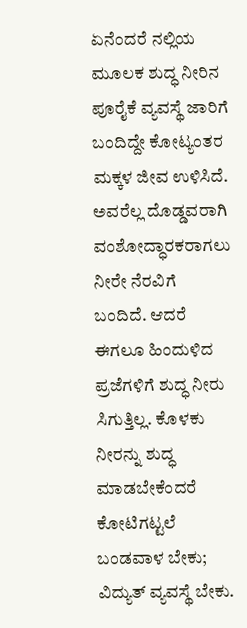ಏನೆಂದರೆ ನಲ್ಲಿಯ ಮೂಲಕ ಶುದ್ಧ ನೀರಿನ ಪೂರೈಕೆ ವ್ಯವಸ್ಥೆ ಜಾರಿಗೆ ಬಂದಿದ್ದೇ ಕೋಟ್ಯಂತರ ಮಕ್ಕಳ ಜೀವ ಉಳಿಸಿದೆ. ಅವರೆಲ್ಲ ದೊಡ್ಡವರಾಗಿ ವಂಶೋದ್ಧಾರಕರಾಗಲು ನೀರೇ ನೆರವಿಗೆ ಬಂದಿದೆ. ಆದರೆ ಈಗಲೂ ಹಿಂದುಳಿದ ಪ್ರಜೆಗಳಿಗೆ ಶುದ್ಧ ನೀರು ಸಿಗುತ್ತಿಲ್ಲ. ಕೊಳಕು ನೀರನ್ನು ಶುದ್ಧ ಮಾಡಬೇಕೆಂದರೆ ಕೋಟಿಗಟ್ಟಲೆ ಬಂಡವಾಳ ಬೇಕು; ವಿದ್ಯುತ್ ವ್ಯವಸ್ಥೆ ಬೇಕು.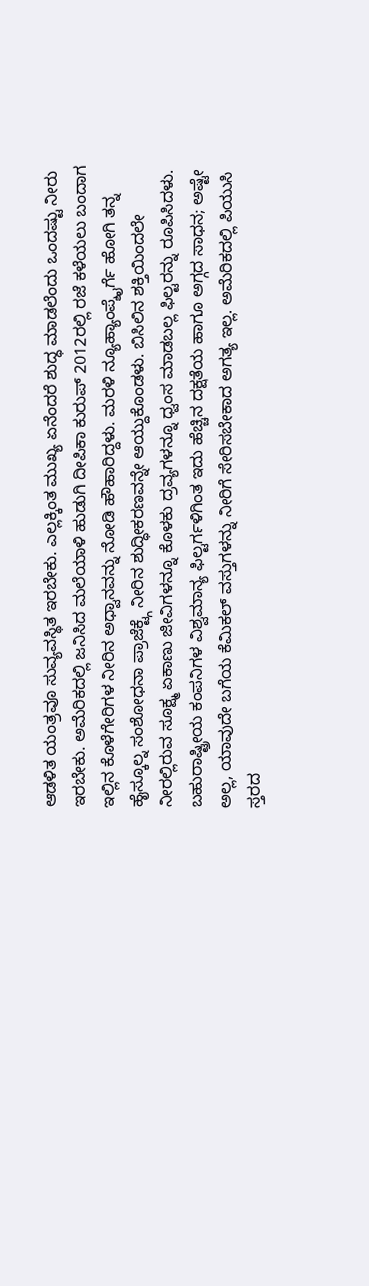ಆಡಳಿತ ಯಂತ್ರವೂ ಸುವ್ಯವಸ್ಥಿತ ಇರಬೇಕು. ಎಲ್ಲಕ್ಕಿಂತ ಮುಖ್ಯ ಏನೆಂದರೆ ಶುದ್ಧ ಮಾಡಲೆಂದು ಒಂದಷ್ಟು ನೀರು ಇರಬೇಕು. ಅಮೆರಿಕದಲ್ಲಿ ಜನಿಸಿದ ಮಲೆಯಾಳಿ ಹುಡುಗಿ ದೀಪಿಕಾ ಕುರುಪ್ 2012ರಲ್ಲಿ ರಜೆ ಕಳೆಯಲು ಬಂದಾಗ ಇಲ್ಲಿನ ಕೊಳೆಗೇರಿಗಳ ನೀರಿನ ಅಧ್ವಾನವನ್ನು ನೋಡಿ ಹೌಹಾರಿದ್ದಳು. ಮರಳಿ ನ್ಯೂಹ್ಯಾಂಪ್ಶೈರ್ಗೆ ಹೋಗಿ ತನ್ನ ಹೈಸ್ಕೂಲ್ನ ಸಂಶೋಧನಾ ಪ್ರಾಜೆಕ್ಟ್ಗೆ ನೀರಿನ ಶುದ್ಧೀಕರಣವನ್ನೇ ಆಯ್ದುಕೊಂಡಳು. ಬಿಸಿಲಿನ ಶಕ್ತಿಯಿಂದಲೇ ನೀರಲ್ಲಿರುವ ಸೂಕ್ಷ್ಮ ಏಕಾಣು ಜೀವಿಗಳನ್ನೂ ಕೊಳಕು ದ್ರವ್ಯಗಳನ್ನೂ ಧ್ವಂಸ ಮಾಡಬಲ್ಲ ಫಿಲ್ಟರನ್ನು ರೂಪಿಸಿದಳು. ಬಹುರಾಷ್ಟ್ರೀಯ ಕಂಪನಿಗಳ ವಿಶ್ವಮಾನ್ಯ ಫಿಲ್ಟರ್ಗಳಿಗಿಂತ ಇದು ಹೆಚ್ಚಿನ ದಕ್ಷತೆಯ ಹಾಗೂ ಅಗ್ಗದ ಸಾಧನ; ಅಷ್ಟೇ ಅಲ್ಲ, ಯಾವುದೇ ಬಗೆಯ ಕೆಮಿಕಲ್ ವಸ್ತುಗಳನ್ನು ನೀರಿಗೆ ಸೇರಿಸಬೇಕಾದ ಅಗತ್ಯ ಇಲ್ಲ. ಅಮೆರಿಕದಲ್ಲಿ ಪಿಯುಸಿ ಸ್ತರದ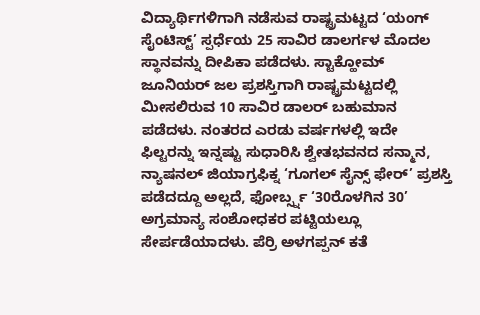ವಿದ್ಯಾರ್ಥಿಗಳಿಗಾಗಿ ನಡೆಸುವ ರಾಷ್ಟ್ರಮಟ್ಟದ ‘ಯಂಗ್ ಸೈಂಟಿಸ್ಟ್’ ಸ್ಪರ್ಧೆಯ 25 ಸಾವಿರ ಡಾಲರ್ಗಳ ಮೊದಲ ಸ್ಥಾನವನ್ನು ದೀಪಿಕಾ ಪಡೆದಳು. ಸ್ಟಾಕ್ಹೋಮ್ ಜೂನಿಯರ್ ಜಲ ಪ್ರಶಸ್ತಿಗಾಗಿ ರಾಷ್ಟ್ರಮಟ್ಟದಲ್ಲಿ ಮೀಸಲಿರುವ 10 ಸಾವಿರ ಡಾಲರ್ ಬಹುಮಾನ ಪಡೆದಳು. ನಂತರದ ಎರಡು ವರ್ಷಗಳಲ್ಲಿ ಇದೇ ಫಿಲ್ಟರನ್ನು ಇನ್ನಷ್ಟು ಸುಧಾರಿಸಿ ಶ್ವೇತಭವನದ ಸನ್ಮಾನ, ನ್ಯಾಷನಲ್ ಜಿಯಾಗ್ರಫಿಕ್ನ ‘ಗೂಗಲ್ ಸೈನ್ಸ್ ಫೇರ್’ ಪ್ರಶಸ್ತಿ ಪಡೆದದ್ದೂ ಅಲ್ಲದೆ, ಫೋರ್ಬ್ಸ್ನ ‘30ರೊಳಗಿನ 30’ ಅಗ್ರಮಾನ್ಯ ಸಂಶೋಧಕರ ಪಟ್ಟಿಯಲ್ಲೂ ಸೇರ್ಪಡೆಯಾದಳು. ಪೆರ್ರಿ ಅಳಗಪ್ಪನ್ ಕತೆ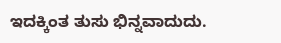ಇದಕ್ಕಿಂತ ತುಸು ಭಿನ್ನವಾದುದು.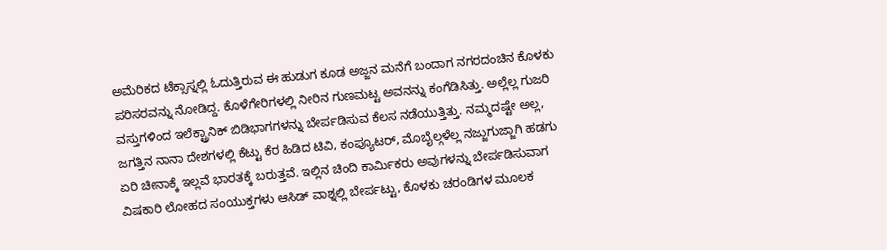ಅಮೆರಿಕದ ಟೆಕ್ಸಾಸ್ನಲ್ಲಿ ಓದುತ್ತಿರುವ ಈ ಹುಡುಗ ಕೂಡ ಅಜ್ಜನ ಮನೆಗೆ ಬಂದಾಗ ನಗರದಂಚಿನ ಕೊಳಕು ಪರಿಸರವನ್ನು ನೋಡಿದ್ದ. ಕೊಳೆಗೇರಿಗಳಲ್ಲಿ ನೀರಿನ ಗುಣಮಟ್ಟ ಅವನನ್ನು ಕಂಗೆಡಿಸಿತ್ತು. ಅಲ್ಲೆಲ್ಲ ಗುಜರಿ ವಸ್ತುಗಳಿಂದ ಇಲೆಕ್ಟ್ರಾನಿಕ್ ಬಿಡಿಭಾಗಗಳನ್ನು ಬೇರ್ಪಡಿಸುವ ಕೆಲಸ ನಡೆಯುತ್ತಿತ್ತು. ನಮ್ಮದಷ್ಟೇ ಅಲ್ಲ, ಜಗತ್ತಿನ ನಾನಾ ದೇಶಗಳಲ್ಲಿ ಕೆಟ್ಟು ಕೆರ ಹಿಡಿದ ಟಿವಿ, ಕಂಪ್ಯೂಟರ್, ಮೊಬೈಲ್ಗಳೆಲ್ಲ ನಜ್ಜುಗುಜ್ಜಾಗಿ ಹಡಗು ಏರಿ ಚೀನಾಕ್ಕೆ ಇಲ್ಲವೆ ಭಾರತಕ್ಕೆ ಬರುತ್ತವೆ. ಇಲ್ಲಿನ ಚಿಂದಿ ಕಾರ್ಮಿಕರು ಅವುಗಳನ್ನು ಬೇರ್ಪಡಿಸುವಾಗ ವಿಷಕಾರಿ ಲೋಹದ ಸಂಯುಕ್ತಗಳು ಆಸಿಡ್ ವಾಶ್ನಲ್ಲಿ ಬೇರ್ಪಟ್ಟು, ಕೊಳಕು ಚರಂಡಿಗಳ ಮೂಲಕ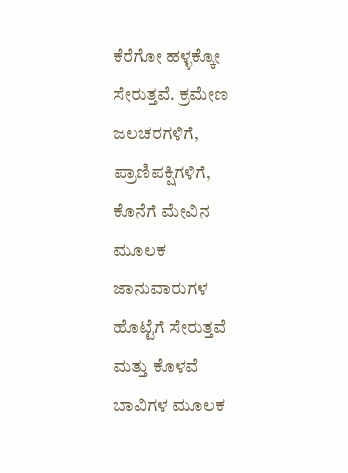ಕೆರೆಗೋ ಹಳ್ಳಕ್ಕೋ ಸೇರುತ್ತವೆ. ಕ್ರಮೇಣ ಜಲಚರಗಳಿಗೆ, ಪ್ರಾಣಿಪಕ್ಷಿಗಳಿಗೆ, ಕೊನೆಗೆ ಮೇವಿನ ಮೂಲಕ ಜಾನುವಾರುಗಳ ಹೊಟ್ಟೆಗೆ ಸೇರುತ್ತವೆ ಮತ್ತು ಕೊಳವೆ ಬಾವಿಗಳ ಮೂಲಕ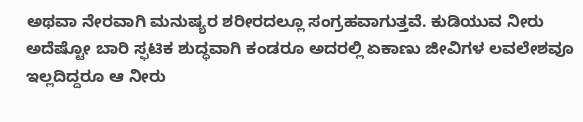ಅಥವಾ ನೇರವಾಗಿ ಮನುಷ್ಯರ ಶರೀರದಲ್ಲೂ ಸಂಗ್ರಹವಾಗುತ್ತವೆ. ಕುಡಿಯುವ ನೀರು ಅದೆಷ್ಟೋ ಬಾರಿ ಸ್ಫಟಿಕ ಶುದ್ಧವಾಗಿ ಕಂಡರೂ ಅದರಲ್ಲಿ ಏಕಾಣು ಜೀವಿಗಳ ಲವಲೇಶವೂ ಇಲ್ಲದಿದ್ದರೂ ಆ ನೀರು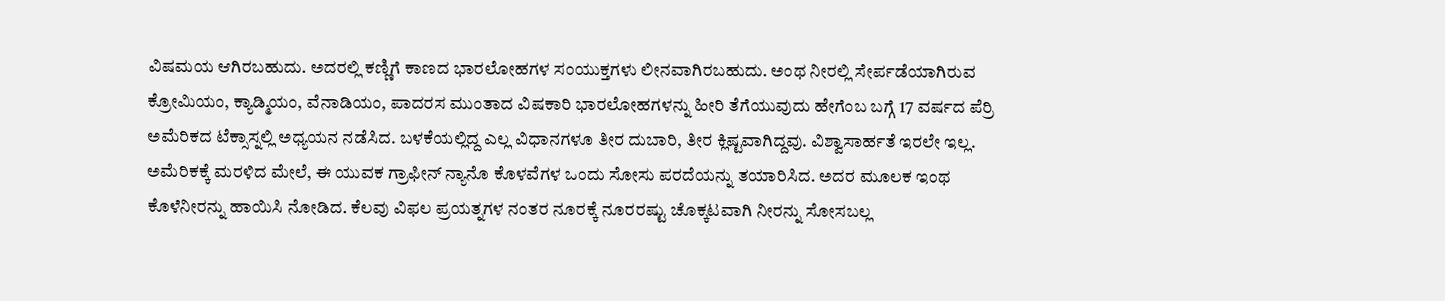ವಿಷಮಯ ಆಗಿರಬಹುದು. ಅದರಲ್ಲಿ ಕಣ್ಣಿಗೆ ಕಾಣದ ಭಾರಲೋಹಗಳ ಸಂಯುಕ್ತಗಳು ಲೀನವಾಗಿರಬಹುದು. ಅಂಥ ನೀರಲ್ಲಿ ಸೇರ್ಪಡೆಯಾಗಿರುವ ಕ್ರೋಮಿಯಂ, ಕ್ಯಾಡ್ಮಿಯಂ, ವೆನಾಡಿಯಂ, ಪಾದರಸ ಮುಂತಾದ ವಿಷಕಾರಿ ಭಾರಲೋಹಗಳನ್ನು ಹೀರಿ ತೆಗೆಯುವುದು ಹೇಗೆಂಬ ಬಗ್ಗೆ 17 ವರ್ಷದ ಪೆರ್ರಿ ಅಮೆರಿಕದ ಟೆಕ್ಸಾಸ್ನಲ್ಲಿ ಅಧ್ಯಯನ ನಡೆಸಿದ. ಬಳಕೆಯಲ್ಲಿದ್ದ ಎಲ್ಲ ವಿಧಾನಗಳೂ ತೀರ ದುಬಾರಿ, ತೀರ ಕ್ಲಿಷ್ಟವಾಗಿದ್ದವು. ವಿಶ್ವಾಸಾರ್ಹತೆ ಇರಲೇ ಇಲ್ಲ. ಅಮೆರಿಕಕ್ಕೆ ಮರಳಿದ ಮೇಲೆ, ಈ ಯುವಕ ಗ್ರಾಫೀನ್ ನ್ಯಾನೊ ಕೊಳವೆಗಳ ಒಂದು ಸೋಸು ಪರದೆಯನ್ನು ತಯಾರಿಸಿದ. ಅದರ ಮೂಲಕ ಇಂಥ ಕೊಳೆನೀರನ್ನು ಹಾಯಿಸಿ ನೋಡಿದ. ಕೆಲವು ವಿಫಲ ಪ್ರಯತ್ನಗಳ ನಂತರ ನೂರಕ್ಕೆ ನೂರರಷ್ಟು ಚೊಕ್ಕಟವಾಗಿ ನೀರನ್ನು ಸೋಸಬಲ್ಲ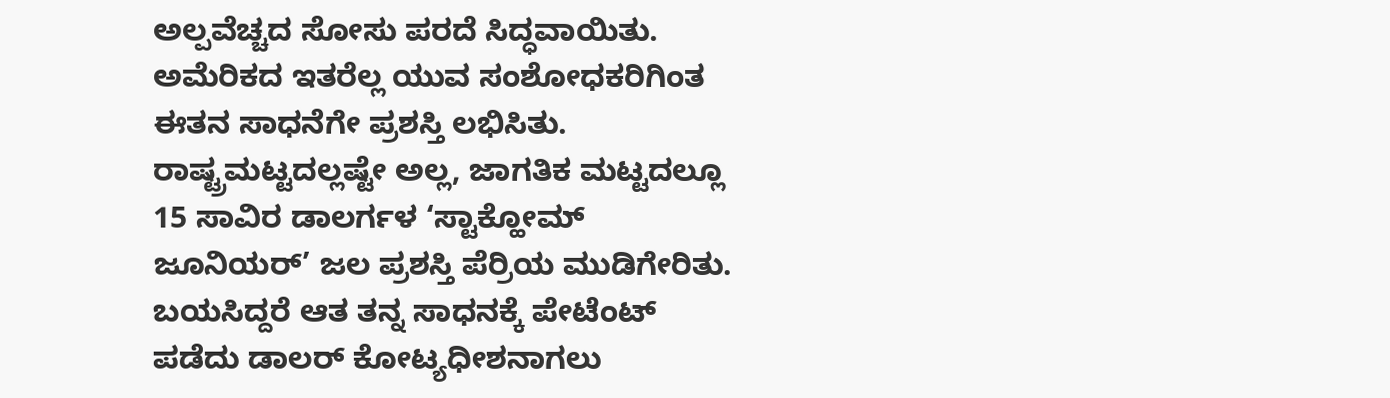ಅಲ್ಪವೆಚ್ಚದ ಸೋಸು ಪರದೆ ಸಿದ್ಧವಾಯಿತು. ಅಮೆರಿಕದ ಇತರೆಲ್ಲ ಯುವ ಸಂಶೋಧಕರಿಗಿಂತ ಈತನ ಸಾಧನೆಗೇ ಪ್ರಶಸ್ತಿ ಲಭಿಸಿತು. ರಾಷ್ಟ್ರಮಟ್ಟದಲ್ಲಷ್ಟೇ ಅಲ್ಲ, ಜಾಗತಿಕ ಮಟ್ಟದಲ್ಲೂ 15 ಸಾವಿರ ಡಾಲರ್ಗಳ ‘ಸ್ಟಾಕ್ಹೋಮ್ ಜೂನಿಯರ್’ ಜಲ ಪ್ರಶಸ್ತಿ ಪೆರ್ರಿಯ ಮುಡಿಗೇರಿತು. ಬಯಸಿದ್ದರೆ ಆತ ತನ್ನ ಸಾಧನಕ್ಕೆ ಪೇಟೆಂಟ್ ಪಡೆದು ಡಾಲರ್ ಕೋಟ್ಯಧೀಶನಾಗಲು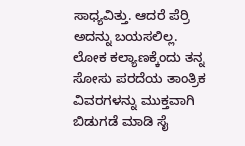ಸಾಧ್ಯವಿತ್ತು. ಆದರೆ ಪೆರ್ರಿ ಅದನ್ನು ಬಯಸಲಿಲ್ಲ. ಲೋಕ ಕಲ್ಯಾಣಕ್ಕೆಂದು ತನ್ನ ಸೋಸು ಪರದೆಯ ತಾಂತ್ರಿಕ ವಿವರಗಳನ್ನು ಮುಕ್ತವಾಗಿ ಬಿಡುಗಡೆ ಮಾಡಿ ಸೈ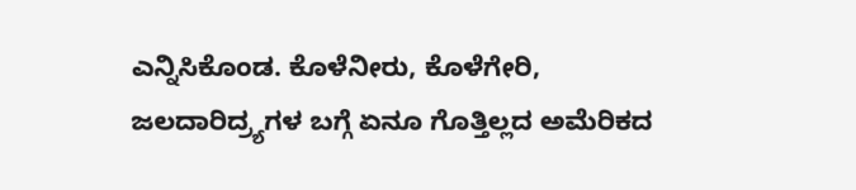ಎನ್ನಿಸಿಕೊಂಡ. ಕೊಳೆನೀರು, ಕೊಳೆಗೇರಿ, ಜಲದಾರಿದ್ರ್ಯಗಳ ಬಗ್ಗೆ ಏನೂ ಗೊತ್ತಿಲ್ಲದ ಅಮೆರಿಕದ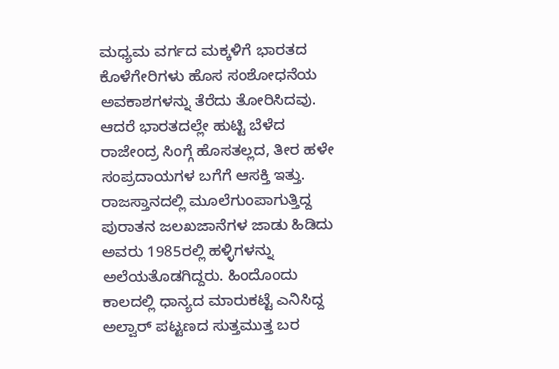ಮಧ್ಯಮ ವರ್ಗದ ಮಕ್ಕಳಿಗೆ ಭಾರತದ ಕೊಳೆಗೇರಿಗಳು ಹೊಸ ಸಂಶೋಧನೆಯ ಅವಕಾಶಗಳನ್ನು ತೆರೆದು ತೋರಿಸಿದವು. ಆದರೆ ಭಾರತದಲ್ಲೇ ಹುಟ್ಟಿ ಬೆಳೆದ ರಾಜೇಂದ್ರ ಸಿಂಗ್ಗೆ ಹೊಸತಲ್ಲದ, ತೀರ ಹಳೇ ಸಂಪ್ರದಾಯಗಳ ಬಗೆಗೆ ಆಸಕ್ತಿ ಇತ್ತು. ರಾಜಸ್ತಾನದಲ್ಲಿ ಮೂಲೆಗುಂಪಾಗುತ್ತಿದ್ದ ಪುರಾತನ ಜಲಖಜಾನೆಗಳ ಜಾಡು ಹಿಡಿದು ಅವರು 1985ರಲ್ಲಿ ಹಳ್ಳಿಗಳನ್ನು ಅಲೆಯತೊಡಗಿದ್ದರು. ಹಿಂದೊಂದು ಕಾಲದಲ್ಲಿ ಧಾನ್ಯದ ಮಾರುಕಟ್ಟೆ ಎನಿಸಿದ್ದ ಅಲ್ವಾರ್ ಪಟ್ಟಣದ ಸುತ್ತಮುತ್ತ ಬರ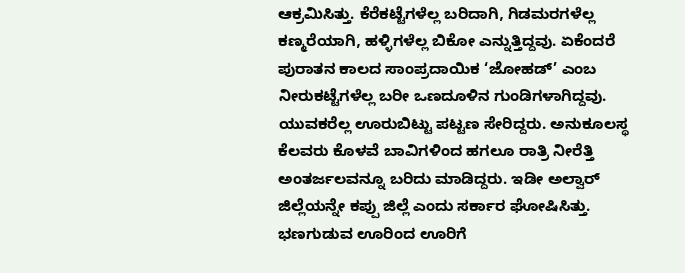ಆಕ್ರಮಿಸಿತ್ತು. ಕೆರೆಕಟ್ಟೆಗಳೆಲ್ಲ ಬರಿದಾಗಿ, ಗಿಡಮರಗಳೆಲ್ಲ ಕಣ್ಮರೆಯಾಗಿ, ಹಳ್ಳಿಗಳೆಲ್ಲ ಬಿಕೋ ಎನ್ನುತ್ತಿದ್ದವು. ಏಕೆಂದರೆ ಪುರಾತನ ಕಾಲದ ಸಾಂಪ್ರದಾಯಿಕ ‘ಜೋಹಡ್’ ಎಂಬ ನೀರುಕಟ್ಟೆಗಳೆಲ್ಲ ಬರೀ ಒಣದೂಳಿನ ಗುಂಡಿಗಳಾಗಿದ್ದವು. ಯುವಕರೆಲ್ಲ ಊರುಬಿಟ್ಟು ಪಟ್ಟಣ ಸೇರಿದ್ದರು. ಅನುಕೂಲಸ್ಥ ಕೆಲವರು ಕೊಳವೆ ಬಾವಿಗಳಿಂದ ಹಗಲೂ ರಾತ್ರಿ ನೀರೆತ್ತಿ ಅಂತರ್ಜಲವನ್ನೂ ಬರಿದು ಮಾಡಿದ್ದರು. ಇಡೀ ಅಲ್ವಾರ್ ಜಿಲ್ಲೆಯನ್ನೇ ಕಪ್ಪು ಜಿಲ್ಲೆ ಎಂದು ಸರ್ಕಾರ ಘೋಷಿಸಿತ್ತು. ಭಣಗುಡುವ ಊರಿಂದ ಊರಿಗೆ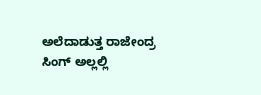ಅಲೆದಾಡುತ್ತ ರಾಜೇಂದ್ರ ಸಿಂಗ್ ಅಲ್ಲಲ್ಲಿ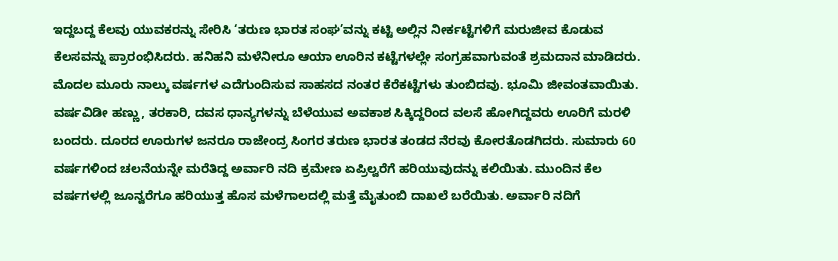ಇದ್ದಬದ್ದ ಕೆಲವು ಯುವಕರನ್ನು ಸೇರಿಸಿ ‘ತರುಣ ಭಾರತ ಸಂಘ’ವನ್ನು ಕಟ್ಟಿ ಅಲ್ಲಿನ ನೀರ್ಕಟ್ಟೆಗಳಿಗೆ ಮರುಜೀವ ಕೊಡುವ ಕೆಲಸವನ್ನು ಪ್ರಾರಂಭಿಸಿದರು. ಹನಿಹನಿ ಮಳೆನೀರೂ ಆಯಾ ಊರಿನ ಕಟ್ಟೆಗಳಲ್ಲೇ ಸಂಗ್ರಹವಾಗುವಂತೆ ಶ್ರಮದಾನ ಮಾಡಿದರು. ಮೊದಲ ಮೂರು ನಾಲ್ಕು ವರ್ಷಗಳ ಎದೆಗುಂದಿಸುವ ಸಾಹಸದ ನಂತರ ಕೆರೆಕಟ್ಟೆಗಳು ತುಂಬಿದವು. ಭೂಮಿ ಜೀವಂತವಾಯಿತು. ವರ್ಷವಿಡೀ ಹಣ್ಣು, ತರಕಾರಿ, ದವಸ ಧಾನ್ಯಗಳನ್ನು ಬೆಳೆಯುವ ಅವಕಾಶ ಸಿಕ್ಕಿದ್ದರಿಂದ ವಲಸೆ ಹೋಗಿದ್ದವರು ಊರಿಗೆ ಮರಳಿ ಬಂದರು. ದೂರದ ಊರುಗಳ ಜನರೂ ರಾಜೇಂದ್ರ ಸಿಂಗರ ತರುಣ ಭಾರತ ತಂಡದ ನೆರವು ಕೋರತೊಡಗಿದರು. ಸುಮಾರು 60 ವರ್ಷಗಳಿಂದ ಚಲನೆಯನ್ನೇ ಮರೆತಿದ್ದ ಅರ್ವಾರಿ ನದಿ ಕ್ರಮೇಣ ಏಪ್ರಿಲ್ವರೆಗೆ ಹರಿಯುವುದನ್ನು ಕಲಿಯಿತು. ಮುಂದಿನ ಕೆಲ ವರ್ಷಗಳಲ್ಲಿ ಜೂನ್ವರೆಗೂ ಹರಿಯುತ್ತ ಹೊಸ ಮಳೆಗಾಲದಲ್ಲಿ ಮತ್ತೆ ಮೈತುಂಬಿ ದಾಖಲೆ ಬರೆಯಿತು. ಅರ್ವಾರಿ ನದಿಗೆ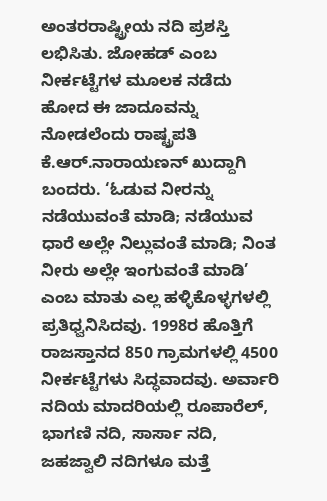ಅಂತರರಾಷ್ಟ್ರೀಯ ನದಿ ಪ್ರಶಸ್ತಿ ಲಭಿಸಿತು. ಜೋಹಡ್ ಎಂಬ ನೀರ್ಕಟ್ಟೆಗಳ ಮೂಲಕ ನಡೆದು ಹೋದ ಈ ಜಾದೂವನ್ನು ನೋಡಲೆಂದು ರಾಷ್ಟ್ರಪತಿ ಕೆ.ಆರ್.ನಾರಾಯಣನ್ ಖುದ್ದಾಗಿ ಬಂದರು. ‘ಓಡುವ ನೀರನ್ನು ನಡೆಯುವಂತೆ ಮಾಡಿ; ನಡೆಯುವ ಧಾರೆ ಅಲ್ಲೇ ನಿಲ್ಲುವಂತೆ ಮಾಡಿ; ನಿಂತ ನೀರು ಅಲ್ಲೇ ಇಂಗುವಂತೆ ಮಾಡಿ’ ಎಂಬ ಮಾತು ಎಲ್ಲ ಹಳ್ಳಿಕೊಳ್ಳಗಳಲ್ಲಿ ಪ್ರತಿಧ್ವನಿಸಿದವು. 1998ರ ಹೊತ್ತಿಗೆ ರಾಜಸ್ತಾನದ 850 ಗ್ರಾಮಗಳಲ್ಲಿ 4500 ನೀರ್ಕಟ್ಟೆಗಳು ಸಿದ್ಧವಾದವು. ಅರ್ವಾರಿ ನದಿಯ ಮಾದರಿಯಲ್ಲಿ ರೂಪಾರೆಲ್, ಭಾಗಣಿ ನದಿ, ಸಾರ್ಸಾ ನದಿ, ಜಹಜ್ವಾಲಿ ನದಿಗಳೂ ಮತ್ತೆ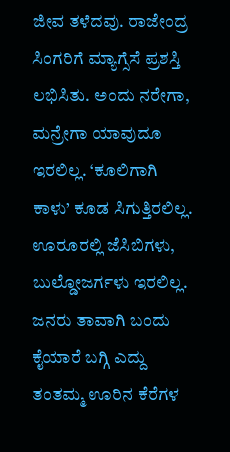ಜೀವ ತಳೆದವು. ರಾಜೇಂದ್ರ ಸಿಂಗರಿಗೆ ಮ್ಯಾಗ್ಸೆಸೆ ಪ್ರಶಸ್ತಿ ಲಭಿಸಿತು. ಅಂದು ನರೇಗಾ, ಮನ್ರೇಗಾ ಯಾವುದೂ ಇರಲಿಲ್ಲ. ‘ಕೂಲಿಗಾಗಿ ಕಾಳು’ ಕೂಡ ಸಿಗುತ್ತಿರಲಿಲ್ಲ. ಊರೂರಲ್ಲಿ ಜೆಸಿಬಿಗಳು, ಬುಲ್ಡೋಜರ್ಗಳು ಇರಲಿಲ್ಲ. ಜನರು ತಾವಾಗಿ ಬಂದು ಕೈಯಾರೆ ಬಗ್ಗಿ ಎದ್ದು ತಂತಮ್ಮ ಊರಿನ ಕೆರೆಗಳ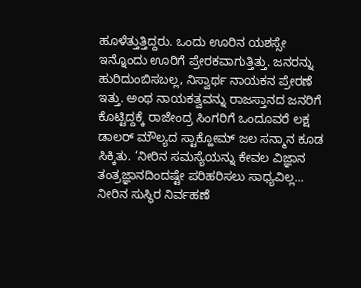ಹೂಳೆತ್ತುತ್ತಿದ್ದರು. ಒಂದು ಊರಿನ ಯಶಸ್ಸೇ ಇನ್ನೊಂದು ಊರಿಗೆ ಪ್ರೇರಕವಾಗುತ್ತಿತ್ತು. ಜನರನ್ನು ಹುರಿದುಂಬಿಸಬಲ್ಲ, ನಿಸ್ವಾರ್ಥ ನಾಯಕನ ಪ್ರೇರಣೆ ಇತ್ತು. ಅಂಥ ನಾಯಕತ್ವವನ್ನು ರಾಜಸ್ತಾನದ ಜನರಿಗೆ ಕೊಟ್ಟಿದ್ದಕ್ಕೆ ರಾಜೇಂದ್ರ ಸಿಂಗರಿಗೆ ಒಂದೂವರೆ ಲಕ್ಷ ಡಾಲರ್ ಮೌಲ್ಯದ ಸ್ಟಾಕ್ಹೋಮ್ ಜಲ ಸನ್ಮಾನ ಕೂಡ ಸಿಕ್ಕಿತು. ‘ನೀರಿನ ಸಮಸ್ಯೆಯನ್ನು ಕೇವಲ ವಿಜ್ಞಾನ ತಂತ್ರಜ್ಞಾನದಿಂದಷ್ಟೇ ಪರಿಹರಿಸಲು ಸಾಧ್ಯವಿಲ್ಲ... ನೀರಿನ ಸುಸ್ಥಿರ ನಿರ್ವಹಣೆ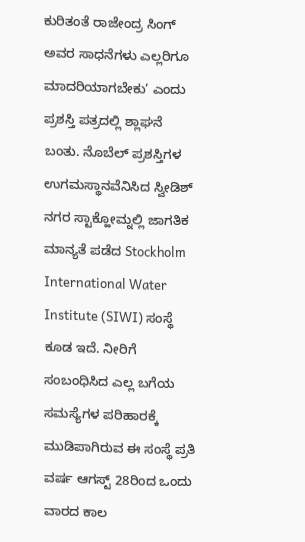ಕುರಿತಂತೆ ರಾಜೇಂದ್ರ ಸಿಂಗ್ ಅವರ ಸಾಧನೆಗಳು ಎಲ್ಲರಿಗೂ ಮಾದರಿಯಾಗಬೇಕು’ ಎಂದು ಪ್ರಶಸ್ತಿ ಪತ್ರದಲ್ಲಿ ಶ್ಲಾಘನೆ ಬಂತು. ನೊಬೆಲ್ ಪ್ರಶಸ್ತಿಗಳ ಉಗಮಸ್ಥಾನವೆನಿಸಿದ ಸ್ವೀಡಿಶ್ ನಗರ ಸ್ಟಾಕ್ಹೋಮ್ನಲ್ಲಿ ಜಾಗತಿಕ ಮಾನ್ಯತೆ ಪಡೆದ Stockholm International Water Institute (SIWI) ಸಂಸ್ಥೆ ಕೂಡ ಇದೆ. ನೀರಿಗೆ ಸಂಬಂಧಿಸಿದ ಎಲ್ಲ ಬಗೆಯ ಸಮಸ್ಯೆಗಳ ಪರಿಹಾರಕ್ಕೆ ಮುಡಿಪಾಗಿರುವ ಈ ಸಂಸ್ಥೆ ಪ್ರತಿ ವರ್ಷ ಆಗಸ್ಟ್ 28ರಿಂದ ಒಂದು ವಾರದ ಕಾಲ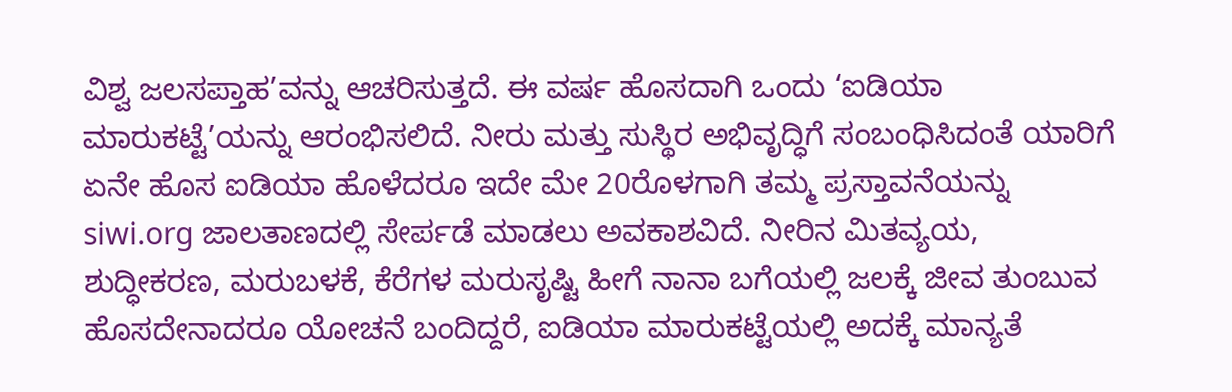ವಿಶ್ವ ಜಲಸಪ್ತಾಹ’ವನ್ನು ಆಚರಿಸುತ್ತದೆ. ಈ ವರ್ಷ ಹೊಸದಾಗಿ ಒಂದು ‘ಐಡಿಯಾ ಮಾರುಕಟ್ಟೆ’ಯನ್ನು ಆರಂಭಿಸಲಿದೆ. ನೀರು ಮತ್ತು ಸುಸ್ಥಿರ ಅಭಿವೃದ್ಧಿಗೆ ಸಂಬಂಧಿಸಿದಂತೆ ಯಾರಿಗೆ ಏನೇ ಹೊಸ ಐಡಿಯಾ ಹೊಳೆದರೂ ಇದೇ ಮೇ 20ರೊಳಗಾಗಿ ತಮ್ಮ ಪ್ರಸ್ತಾವನೆಯನ್ನು siwi.org ಜಾಲತಾಣದಲ್ಲಿ ಸೇರ್ಪಡೆ ಮಾಡಲು ಅವಕಾಶವಿದೆ. ನೀರಿನ ಮಿತವ್ಯಯ, ಶುದ್ಧೀಕರಣ, ಮರುಬಳಕೆ, ಕೆರೆಗಳ ಮರುಸೃಷ್ಟಿ ಹೀಗೆ ನಾನಾ ಬಗೆಯಲ್ಲಿ ಜಲಕ್ಕೆ ಜೀವ ತುಂಬುವ ಹೊಸದೇನಾದರೂ ಯೋಚನೆ ಬಂದಿದ್ದರೆ, ಐಡಿಯಾ ಮಾರುಕಟ್ಟೆಯಲ್ಲಿ ಅದಕ್ಕೆ ಮಾನ್ಯತೆ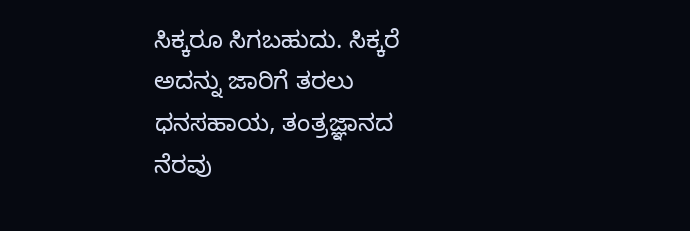ಸಿಕ್ಕರೂ ಸಿಗಬಹುದು. ಸಿಕ್ಕರೆ ಅದನ್ನು ಜಾರಿಗೆ ತರಲು ಧನಸಹಾಯ, ತಂತ್ರಜ್ಞಾನದ ನೆರವು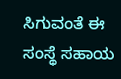ಸಿಗುವಂತೆ ಈ ಸಂಸ್ಥೆ ಸಹಾಯ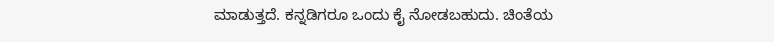ಮಾಡುತ್ತದೆ. ಕನ್ನಡಿಗರೂ ಒಂದು ಕೈ ನೋಡಬಹುದು. ಚಿಂತೆಯ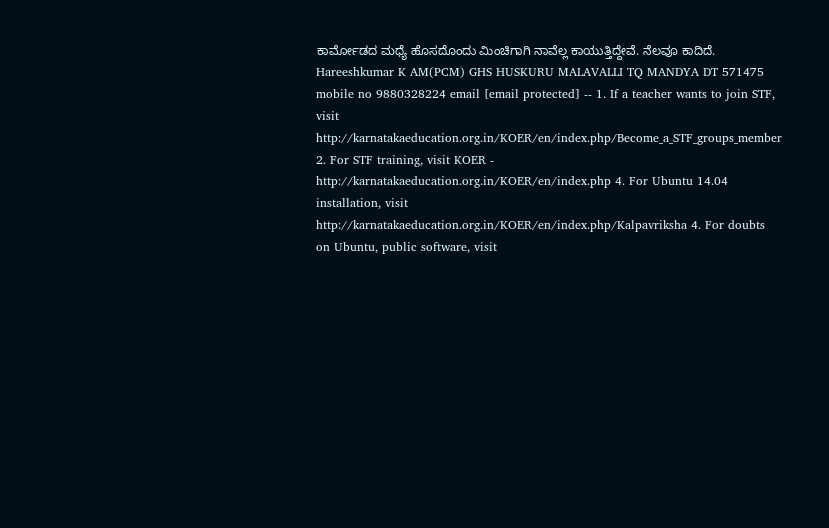ಕಾರ್ಮೋಡದ ಮಧ್ಯೆ ಹೊಸದೊಂದು ಮಿಂಚಿಗಾಗಿ ನಾವೆಲ್ಲ ಕಾಯುತ್ತಿದ್ದೇವೆ. ನೆಲವೂ ಕಾದಿದೆ. Hareeshkumar K AM(PCM) GHS HUSKURU MALAVALLI TQ MANDYA DT 571475 mobile no 9880328224 email [email protected] -- 1. If a teacher wants to join STF, visit http://karnatakaeducation.org.in/KOER/en/index.php/Become_a_STF_groups_member 2. For STF training, visit KOER - http://karnatakaeducation.org.in/KOER/en/index.php 4. For Ubuntu 14.04 installation, visit http://karnatakaeducation.org.in/KOER/en/index.php/Kalpavriksha 4. For doubts on Ubuntu, public software, visit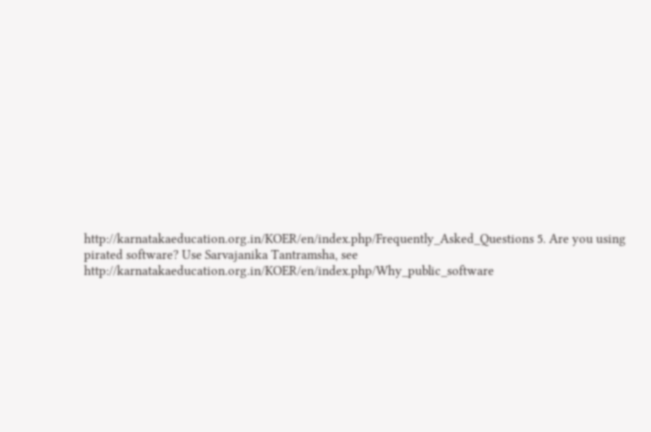http://karnatakaeducation.org.in/KOER/en/index.php/Frequently_Asked_Questions 5. Are you using pirated software? Use Sarvajanika Tantramsha, see http://karnatakaeducation.org.in/KOER/en/index.php/Why_public_software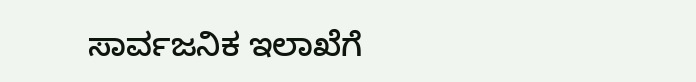ಸಾರ್ವಜನಿಕ ಇಲಾಖೆಗೆ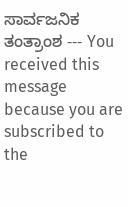ಸಾರ್ವಜನಿಕ ತಂತ್ರಾಂಶ --- You received this message because you are subscribed to the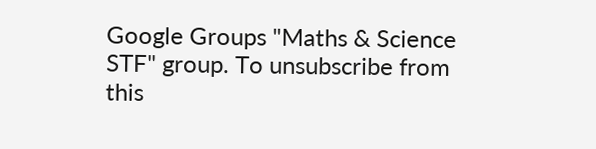Google Groups "Maths & Science STF" group. To unsubscribe from this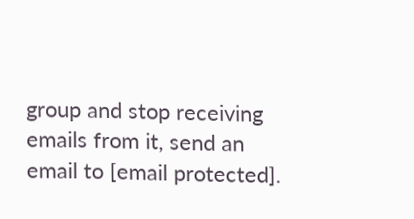group and stop receiving emails from it, send an email to [email protected].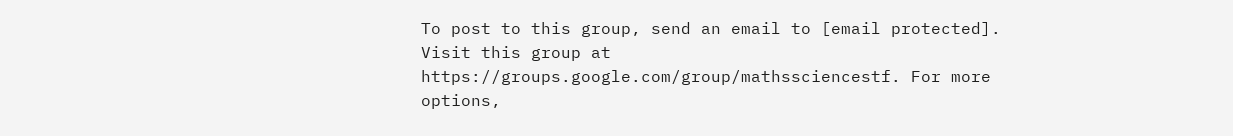To post to this group, send an email to [email protected]. Visit this group at https://groups.google.com/group/mathssciencestf. For more options,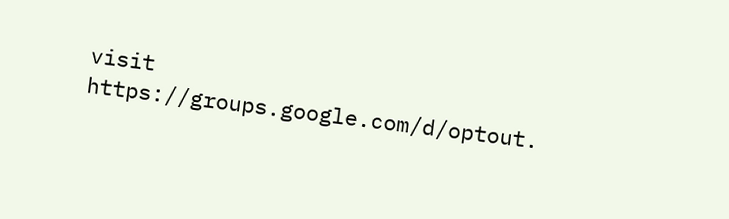visit https://groups.google.com/d/optout.